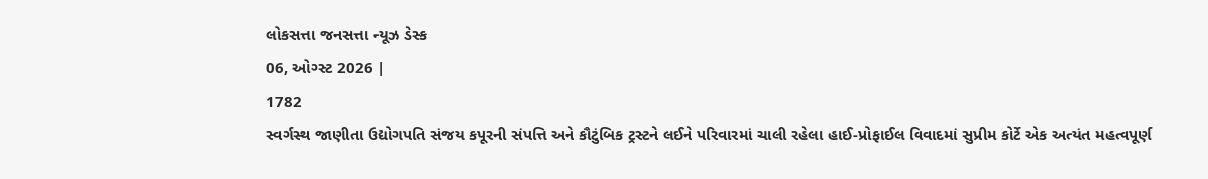લોકસત્તા જનસત્તા ન્યૂઝ ડેસ્ક
06, ઓગ્સ્ટ 2026 |
1782
સ્વર્ગસ્થ જાણીતા ઉદ્યોગપતિ સંજય કપૂરની સંપત્તિ અને કૌટુંબિક ટ્રસ્ટને લઈને પરિવારમાં ચાલી રહેલા હાઈ-પ્રોફાઈલ વિવાદમાં સુપ્રીમ કોર્ટે એક અત્યંત મહત્વપૂર્ણ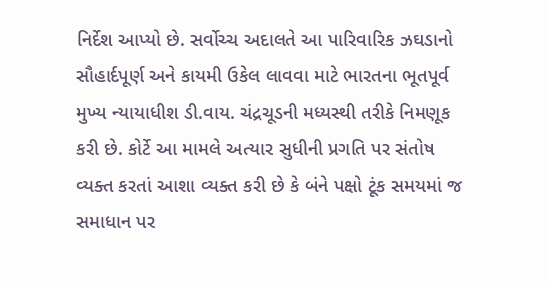નિર્દેશ આપ્યો છે. સર્વોચ્ચ અદાલતે આ પારિવારિક ઝઘડાનો સૌહાર્દપૂર્ણ અને કાયમી ઉકેલ લાવવા માટે ભારતના ભૂતપૂર્વ મુખ્ય ન્યાયાધીશ ડી.વાય. ચંદ્રચૂડની મધ્યસ્થી તરીકે નિમણૂક કરી છે. કોર્ટે આ મામલે અત્યાર સુધીની પ્રગતિ પર સંતોષ વ્યક્ત કરતાં આશા વ્યક્ત કરી છે કે બંને પક્ષો ટૂંક સમયમાં જ સમાધાન પર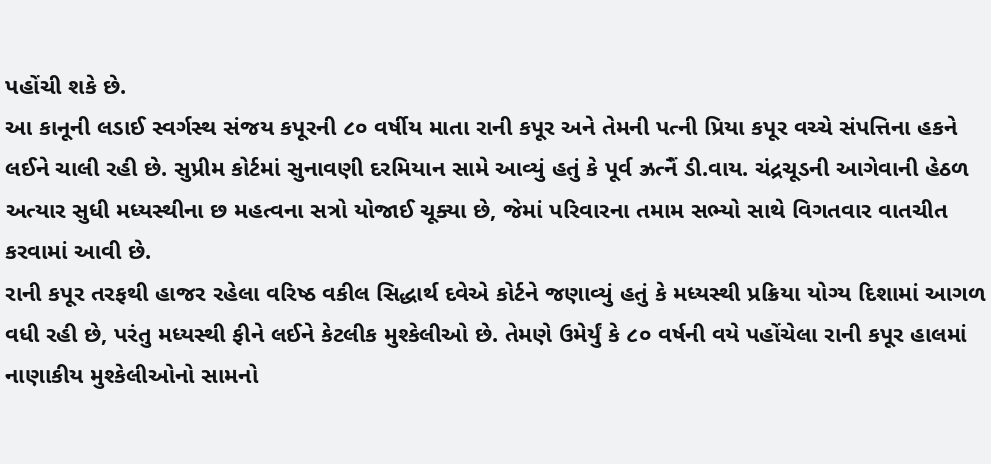પહોંચી શકે છે.
આ કાનૂની લડાઈ સ્વર્ગસ્થ સંજય કપૂરની ૮૦ વર્ષીય માતા રાની કપૂર અને તેમની પત્ની પ્રિયા કપૂર વચ્ચે સંપત્તિના હકને લઈને ચાલી રહી છે. સુપ્રીમ કોર્ટમાં સુનાવણી દરમિયાન સામે આવ્યું હતું કે પૂર્વ ઝ્રત્નૈં ડી.વાય. ચંદ્રચૂડની આગેવાની હેઠળ અત્યાર સુધી મધ્યસ્થીના છ મહત્વના સત્રો યોજાઈ ચૂક્યા છે, જેમાં પરિવારના તમામ સભ્યો સાથે વિગતવાર વાતચીત કરવામાં આવી છે.
રાની કપૂર તરફથી હાજર રહેલા વરિષ્ઠ વકીલ સિદ્ધાર્થ દવેએ કોર્ટને જણાવ્યું હતું કે મધ્યસ્થી પ્રક્રિયા યોગ્ય દિશામાં આગળ વધી રહી છે, પરંતુ મધ્યસ્થી ફીને લઈને કેટલીક મુશ્કેલીઓ છે. તેમણે ઉમેર્યું કે ૮૦ વર્ષની વયે પહોંચેલા રાની કપૂર હાલમાં નાણાકીય મુશ્કેલીઓનો સામનો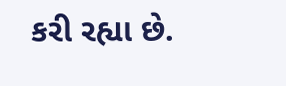કરી રહ્યા છે.